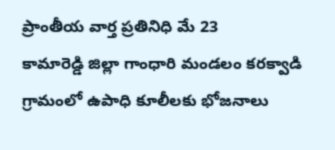ప్రాంతీయ వార్త ప్రతినిధి మే 23
కామారెడ్డి జిల్లా గాంధారి మండలం కరక్వాడి గ్రామంలో ఉపాధి కూలీలకు భోజనాలు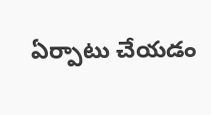ఏర్పాటు చేయడం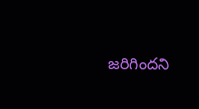జరిగిందని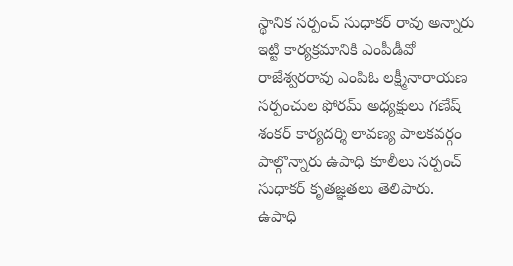స్థానిక సర్పంచ్ సుధాకర్ రావు అన్నారు ఇట్టి కార్యక్రమానికి ఎంపీడీవో రాజేశ్వరరావు ఎంపిఓ లక్ష్మీనారాయణ సర్పంచుల ఫోరమ్ అధ్యక్షులు గణేష్ శంకర్ కార్యదర్శి లావణ్య పాలకవర్గం పాల్గొన్నారు ఉపాధి కూలీలు సర్పంచ్ సుధాకర్ కృతజ్ఞతలు తెలిపారు.
ఉపాధి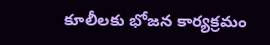కూలీలకు భోజన కార్యక్రమం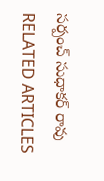సర్పంచ్ సుధాకర్ రావు
RELATED ARTICLES